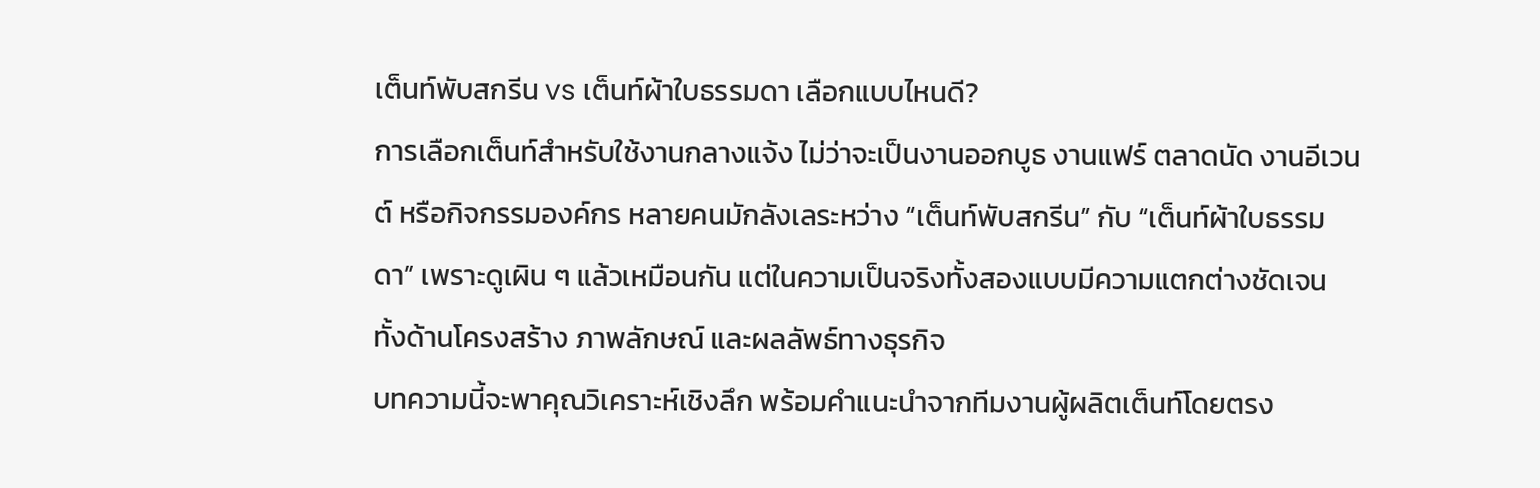เต็นท์พับสกรีน vs เต็นท์ผ้าใบธรรมดา เลือกแบบไหนดี?
การเลือกเต็นท์สำหรับใช้งานกลางแจ้ง ไม่ว่าจะเป็นงานออกบูธ งานแฟร์ ตลาดนัด งานอีเวนต์ หรือกิจกรรมองค์กร หลายคนมักลังเลระหว่าง “เต็นท์พับสกรีน” กับ “เต็นท์ผ้าใบธรรมดา” เพราะดูเผิน ๆ แล้วเหมือนกัน แต่ในความเป็นจริงทั้งสองแบบมีความแตกต่างชัดเจน ทั้งด้านโครงสร้าง ภาพลักษณ์ และผลลัพธ์ทางธุรกิจ
บทความนี้จะพาคุณวิเคราะห์เชิงลึก พร้อมคำแนะนำจากทีมงานผู้ผลิตเต็นท์โดยตรง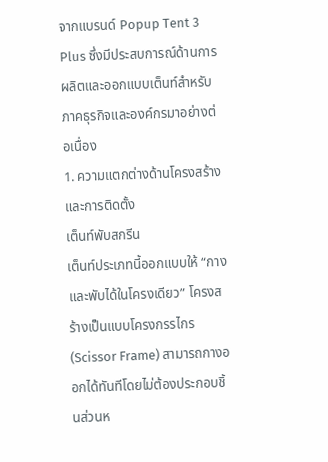จากแบรนด์ Popup Tent 3 Plus ซึ่งมีประสบการณ์ด้านการผลิตและออกแบบเต็นท์สำหรับภาคธุรกิจและองค์กรมาอย่างต่อเนื่อง
1. ความแตกต่างด้านโครงสร้างและการติดตั้ง
เต็นท์พับสกรีน
เต็นท์ประเภทนี้ออกแบบให้ “กางและพับได้ในโครงเดียว” โครงสร้างเป็นแบบโครงกรรไกร (Scissor Frame) สามารถกางออกได้ทันทีโดยไม่ต้องประกอบชิ้นส่วนห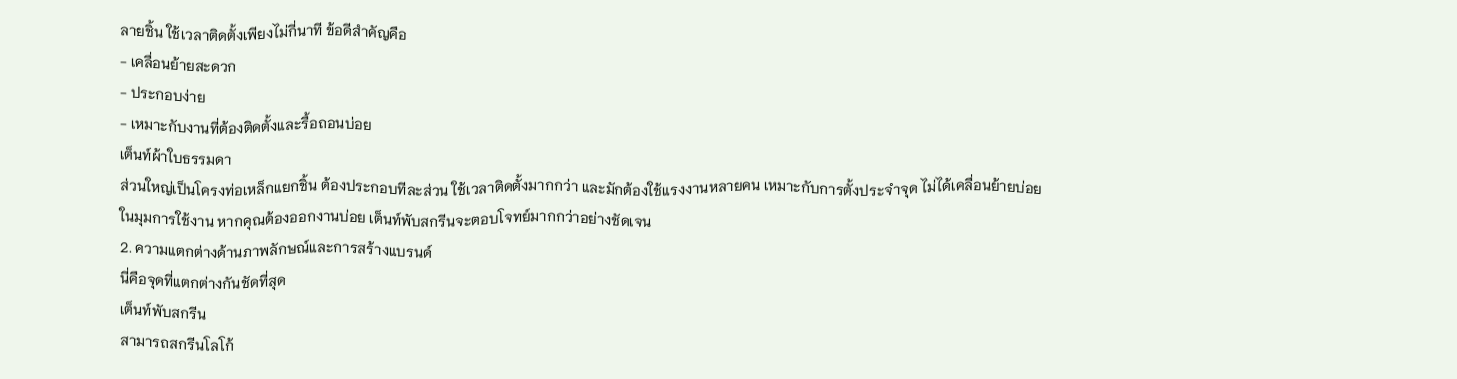ลายชิ้น ใช้เวลาติดตั้งเพียงไม่กี่นาที ข้อดีสำคัญคือ
- เคลื่อนย้ายสะดวก
- ประกอบง่าย
- เหมาะกับงานที่ต้องติดตั้งและรื้อถอนบ่อย
เต็นท์ผ้าใบธรรมดา
ส่วนใหญ่เป็นโครงท่อเหล็กแยกชิ้น ต้องประกอบทีละส่วน ใช้เวลาติดตั้งมากกว่า และมักต้องใช้แรงงานหลายคน เหมาะกับการตั้งประจำจุด ไม่ได้เคลื่อนย้ายบ่อย
ในมุมการใช้งาน หากคุณต้องออกงานบ่อย เต็นท์พับสกรีนจะตอบโจทย์มากกว่าอย่างชัดเจน
2. ความแตกต่างด้านภาพลักษณ์และการสร้างแบรนด์
นี่คือจุดที่แตกต่างกันชัดที่สุด
เต็นท์พับสกรีน
สามารถสกรีนโลโก้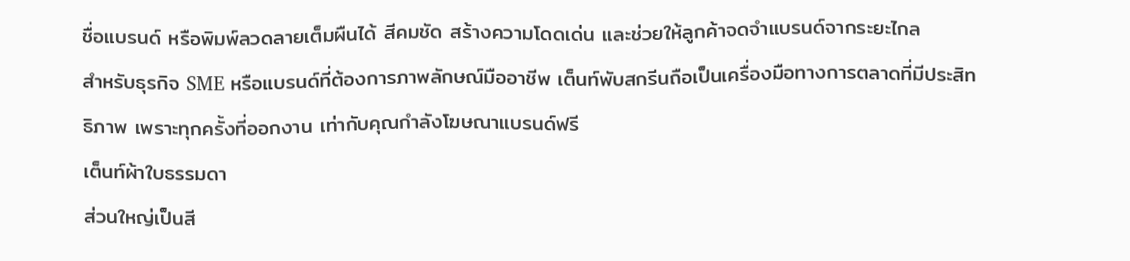ชื่อแบรนด์ หรือพิมพ์ลวดลายเต็มผืนได้ สีคมชัด สร้างความโดดเด่น และช่วยให้ลูกค้าจดจำแบรนด์จากระยะไกล
สำหรับธุรกิจ SME หรือแบรนด์ที่ต้องการภาพลักษณ์มืออาชีพ เต็นท์พับสกรีนถือเป็นเครื่องมือทางการตลาดที่มีประสิทธิภาพ เพราะทุกครั้งที่ออกงาน เท่ากับคุณกำลังโฆษณาแบรนด์ฟรี
เต็นท์ผ้าใบธรรมดา
ส่วนใหญ่เป็นสี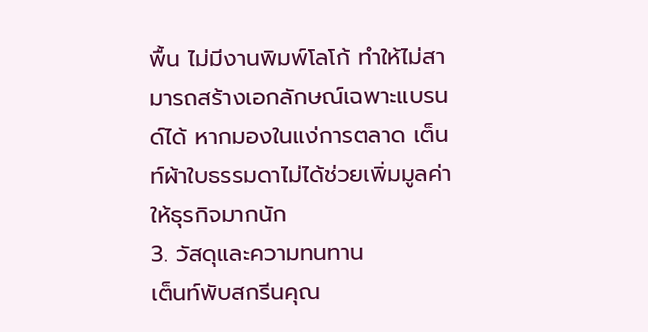พื้น ไม่มีงานพิมพ์โลโก้ ทำให้ไม่สามารถสร้างเอกลักษณ์เฉพาะแบรนด์ได้ หากมองในแง่การตลาด เต็นท์ผ้าใบธรรมดาไม่ได้ช่วยเพิ่มมูลค่าให้ธุรกิจมากนัก
3. วัสดุและความทนทาน
เต็นท์พับสกรีนคุณ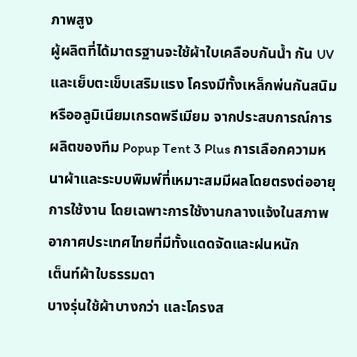ภาพสูง
ผู้ผลิตที่ได้มาตรฐานจะใช้ผ้าใบเคลือบกันน้ำ กัน UV และเย็บตะเข็บเสริมแรง โครงมีทั้งเหล็กพ่นกันสนิมหรืออลูมิเนียมเกรดพรีเมียม จากประสบการณ์การผลิตของทีม Popup Tent 3 Plus การเลือกความหนาผ้าและระบบพิมพ์ที่เหมาะสมมีผลโดยตรงต่ออายุการใช้งาน โดยเฉพาะการใช้งานกลางแจ้งในสภาพอากาศประเทศไทยที่มีทั้งแดดจัดและฝนหนัก
เต็นท์ผ้าใบธรรมดา
บางรุ่นใช้ผ้าบางกว่า และโครงส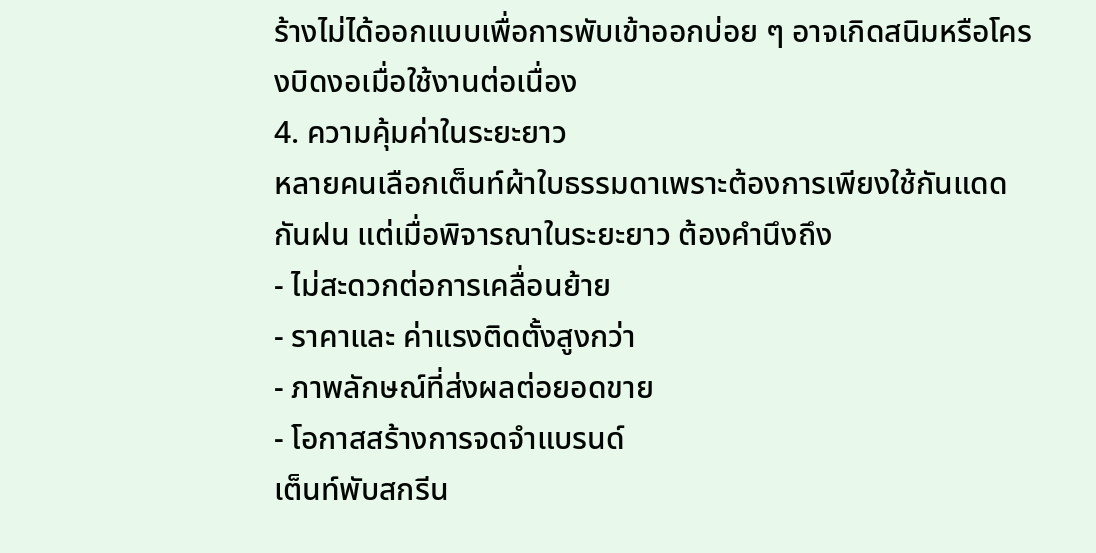ร้างไม่ได้ออกแบบเพื่อการพับเข้าออกบ่อย ๆ อาจเกิดสนิมหรือโครงบิดงอเมื่อใช้งานต่อเนื่อง
4. ความคุ้มค่าในระยะยาว
หลายคนเลือกเต็นท์ผ้าใบธรรมดาเพราะต้องการเพียงใช้กันแดดกันฝน แต่เมื่อพิจารณาในระยะยาว ต้องคำนึงถึง
- ไม่สะดวกต่อการเคลื่อนย้าย
- ราคาและ ค่าแรงติดตั้งสูงกว่า
- ภาพลักษณ์ที่ส่งผลต่อยอดขาย
- โอกาสสร้างการจดจำแบรนด์
เต็นท์พับสกรีน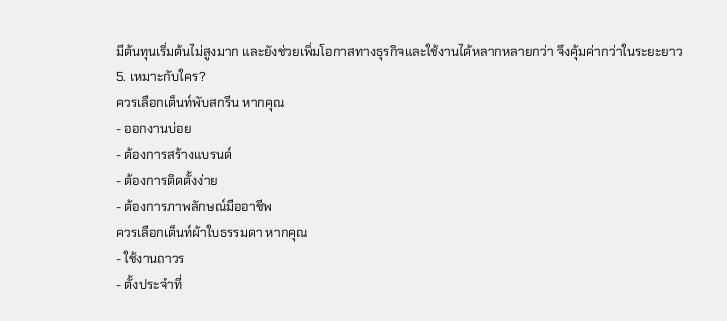มีต้นทุนเริ่มต้นไม่สูงมาก และยังช่วยเพิ่มโอกาสทางธุรกิจและใช้งานได้หลากหลายกว่า จึงคุ้มค่ากว่าในระยะยาว
5. เหมาะกับใคร?
ควรเลือกเต็นท์พับสกรีน หากคุณ
- ออกงานบ่อย
- ต้องการสร้างแบรนด์
- ต้องการติดตั้งง่าย
- ต้องการภาพลักษณ์มืออาชีพ
ควรเลือกเต็นท์ผ้าใบธรรมดา หากคุณ
- ใช้งานถาวร
- ตั้งประจำที่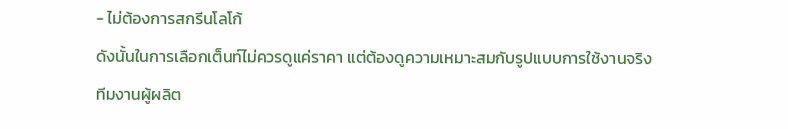- ไม่ต้องการสกรีนโลโก้
ดังนั้นในการเลือกเต็นท์ไม่ควรดูแค่ราคา แต่ต้องดูความเหมาะสมกับรูปแบบการใช้งานจริง ทีมงานผู้ผลิต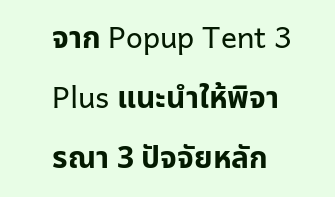จาก Popup Tent 3 Plus แนะนำให้พิจารณา 3 ปัจจัยหลัก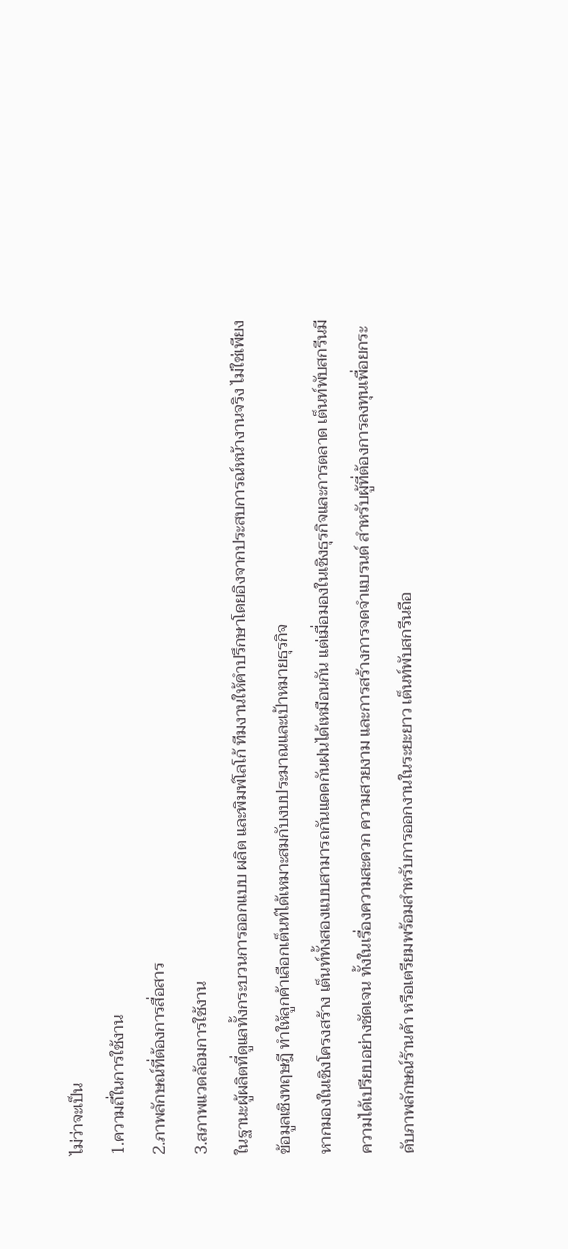ไม่ว่าจะเป็น
1.ความถี่ในการใช้งาน
2.ภาพลักษณ์ที่ต้องการสื่อสาร
3.สภาพแวดล้อมการใช้งาน
ในฐานะผู้ผลิตที่ดูแลทั้งกระบวนการออกแบบ ผลิต และพิมพ์โลโก้ ทีมงานให้คำปรึกษาโดยอิงจากประสบการณ์หน้างานจริง ไม่ใช่เพียงข้อมูลเชิงทฤษฎี ทำให้ลูกค้าเลือกเต็นท์ได้เหมาะสมกับงบประมาณและเป้าหมายธุรกิจ
หากมองในเชิงโครงสร้าง เต็นท์ทั้งสองแบบสามารถกันแดดกันฝนได้เหมือนกัน แต่เมื่อมองในเชิงธุรกิจและการตลาด เต็นท์พับสกรีนมีความได้เปรียบอย่างชัดเจน ทั้งในเรื่องความสะดวก ความสวยงาม และการสร้างการจดจำแบรนด์ สำหรับผู้ที่ต้องการลงทุนเพื่อยกระดับภาพลักษณ์ร้านค้า หรือเตรียมพร้อมสำหรับการออกงานในระยะยาว เต็นท์พับสกรีนถือ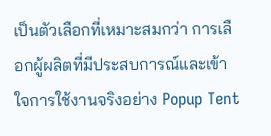เป็นตัวเลือกที่เหมาะสมกว่า การเลือกผู้ผลิตที่มีประสบการณ์และเข้าใจการใช้งานจริงอย่าง Popup Tent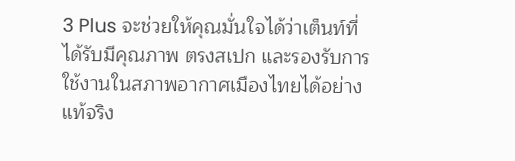3 Plus จะช่วยให้คุณมั่นใจได้ว่าเต็นท์ที่ได้รับมีคุณภาพ ตรงสเปก และรองรับการใช้งานในสภาพอากาศเมืองไทยได้อย่างแท้จริง